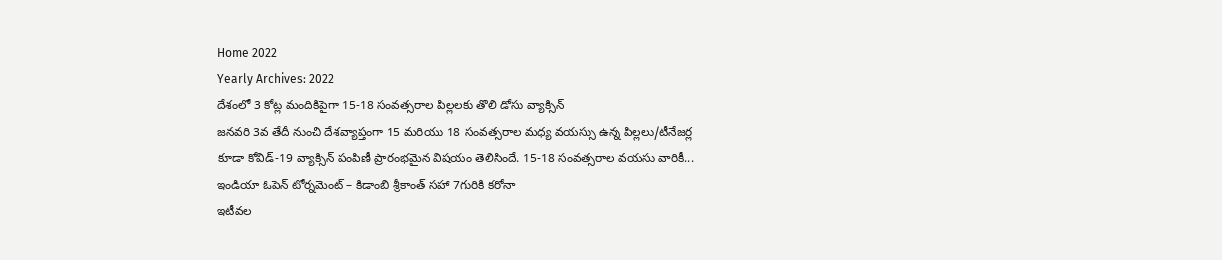Home 2022
Yearly Archives: 2022
దేశంలో 3 కోట్ల మందికిపైగా 15-18 సంవత్సరాల పిల్లలకు తొలి డోసు వ్యాక్సిన్
జనవరి 3వ తేదీ నుంచి దేశవ్యాప్తంగా 15 మరియు 18 సంవత్సరాల మధ్య వయస్సు ఉన్న పిల్లలు/టీనేజర్ల కూడా కోవిడ్-19 వ్యాక్సిన్ పంపిణీ ప్రారంభమైన విషయం తెలిసిందే. 15-18 సంవత్సరాల వయసు వారికీ...
ఇండియా ఓపెన్ టోర్నమెంట్ – కిడాంబి శ్రీకాంత్ సహా 7గురికి కరోనా
ఇటీవల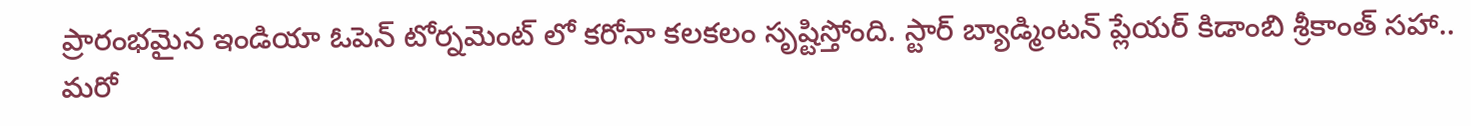ప్రారంభమైన ఇండియా ఓపెన్ టోర్నమెంట్ లో కరోనా కలకలం సృష్టిస్తోంది. స్టార్ బ్యాడ్మింటన్ ప్లేయర్ కిడాంబి శ్రీకాంత్ సహా.. మరో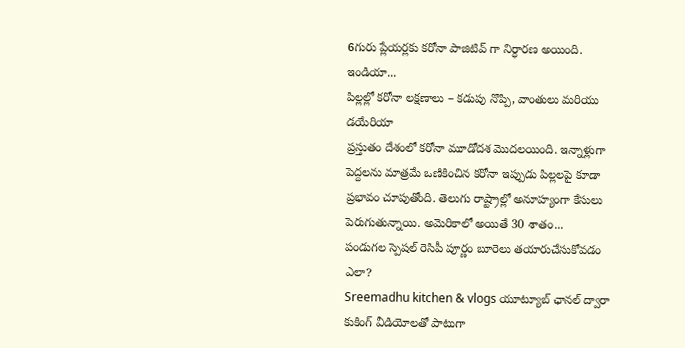6గురు ప్లేయర్లకు కరోనా పాజిటివ్ గా నిర్ధారణ అయింది. ఇండియా...
పిల్లల్లో కరోనా లక్షణాలు – కడుపు నొప్పి, వాంతులు మరియు డయేరియా
ప్రస్తుతం దేశంలో కరోనా మూడోదశ మొదలయింది. ఇన్నాళ్లుగా పెద్దలను మాత్రమే ఒణికించిన కరోనా ఇప్పుడు పిల్లలపై కూడా ప్రభావం చూపుతోంది. తెలుగు రాష్ట్రాల్లో అనూహ్యంగా కేసులు పెరుగుతున్నాయి. అమెరికాలో అయితే 30 శాతం...
పండుగల స్పెషల్ రెసిపీ పూర్ణం బూరెలు తయారుచేసుకోవడం ఎలా?
Sreemadhu kitchen & vlogs యూట్యూబ్ ఛానల్ ద్వారా కుకింగ్ వీడియోలతో పాటుగా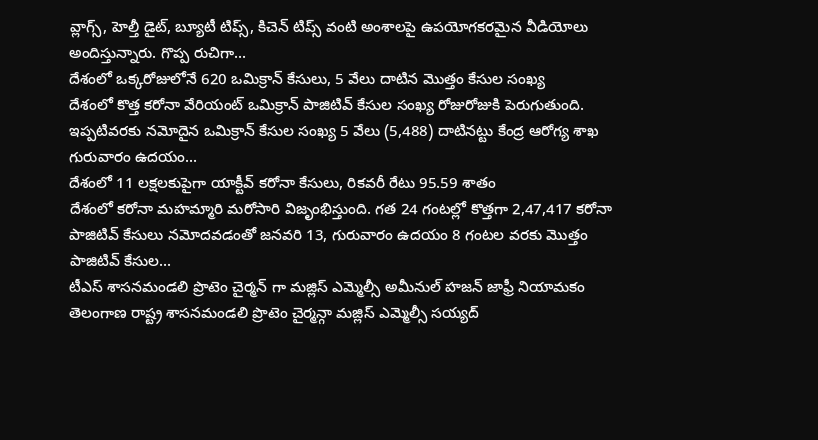వ్లాగ్స్, హెల్తీ డైట్, బ్యూటీ టిప్స్, కిచెన్ టిప్స్ వంటి అంశాలపై ఉపయోగకరమైన వీడియోలు అందిస్తున్నారు. గొప్ప రుచిగా...
దేశంలో ఒక్కరోజులోనే 620 ఒమిక్రాన్ కేసులు, 5 వేలు దాటిన మొత్తం కేసుల సంఖ్య
దేశంలో కొత్త కరోనా వేరియంట్ ఒమిక్రాన్ పాజిటివ్ కేసుల సంఖ్య రోజురోజుకి పెరుగుతుంది. ఇప్పటివరకు నమోదైన ఒమిక్రాన్ కేసుల సంఖ్య 5 వేలు (5,488) దాటినట్టు కేంద్ర ఆరోగ్య శాఖ గురువారం ఉదయం...
దేశంలో 11 లక్షలకుపైగా యాక్టీవ్ కరోనా కేసులు, రికవరీ రేటు 95.59 శాతం
దేశంలో కరోనా మహమ్మారి మరోసారి విజృంభిస్తుంది. గత 24 గంటల్లో కొత్తగా 2,47,417 కరోనా పాజిటివ్ కేసులు నమోదవడంతో జనవరి 13, గురువారం ఉదయం 8 గంటల వరకు మొత్తం పాజిటివ్ కేసుల...
టీఎస్ శాసనమండలి ప్రొటెం చైర్మన్ గా మజ్లిస్ ఎమ్మెల్సీ అమీనుల్ హజన్ జాఫ్రీ నియామకం
తెలంగాణ రాష్ట్ర శాసనమండలి ప్రొటెం చైర్మన్గా మజ్లిస్ ఎమ్మెల్సీ సయ్యద్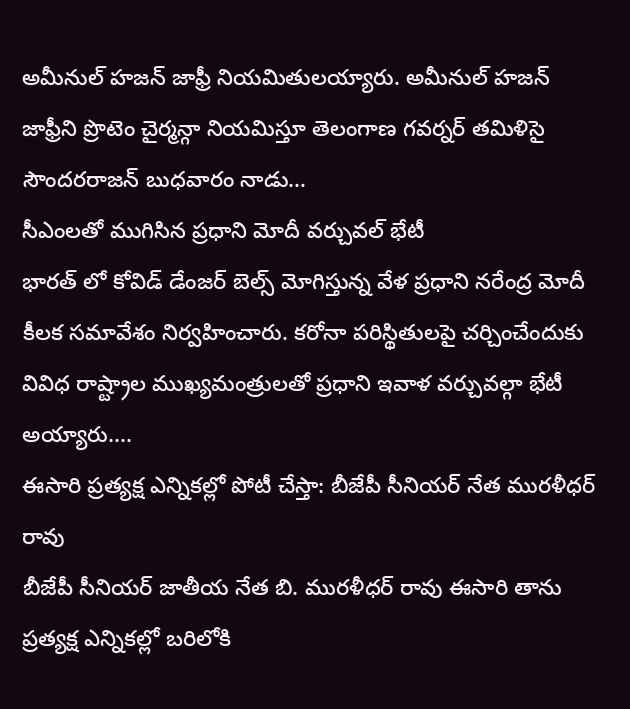అమీనుల్ హజన్ జాఫ్రీ నియమితులయ్యారు. అమీనుల్ హజన్ జాఫ్రీని ప్రొటెం చైర్మన్గా నియమిస్తూ తెలంగాణ గవర్నర్ తమిళిసై సౌందరరాజన్ బుధవారం నాడు...
సీఎంలతో ముగిసిన ప్రధాని మోదీ వర్చువల్ భేటీ
భారత్ లో కోవిడ్ డేంజర్ బెల్స్ మోగిస్తున్న వేళ ప్రధాని నరేంద్ర మోదీ కీలక సమావేశం నిర్వహించారు. కరోనా పరిస్థితులపై చర్చించేందుకు వివిధ రాష్ట్రాల ముఖ్యమంత్రులతో ప్రధాని ఇవాళ వర్చువల్గా భేటీ అయ్యారు....
ఈసారి ప్రత్యక్ష ఎన్నికల్లో పోటీ చేస్తా: బీజేపీ సీనియర్ నేత మురళీధర్ రావు
బీజేపీ సీనియర్ జాతీయ నేత బి. మురళీధర్ రావు ఈసారి తాను ప్రత్యక్ష ఎన్నికల్లో బరిలోకి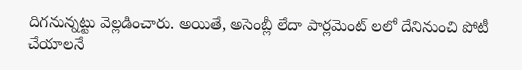దిగనున్నట్టు వెల్లడించారు. అయితే, అసెంబ్లీ లేదా పార్లమెంట్ లలో దేనినుంచి పోటీ చేయాలనే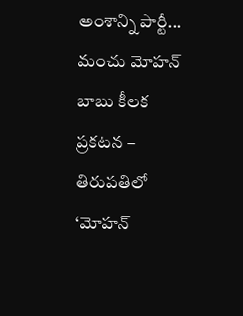అంశాన్ని పార్టీ...
మంచు మోహన్ బాబు కీలక ప్రకటన – తిరుపతిలో ‘మోహన్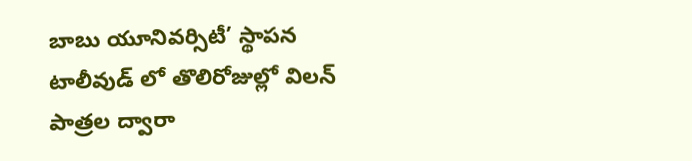బాబు యూనివర్సిటీ’ స్థాపన
టాలీవుడ్ లో తొలిరోజుల్లో విలన్ పాత్రల ద్వారా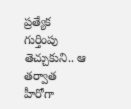ప్రత్యేక గుర్తింపు తెచ్చుకుని.. ఆ తర్వాత హీరోగా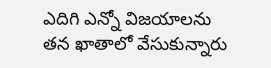ఎదిగి ఎన్నో విజయాలను తన ఖాతాలో వేసుకున్నారు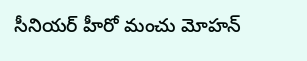సీనియర్ హీరో మంచు మోహన్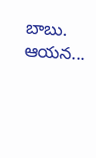బాబు. ఆయన...